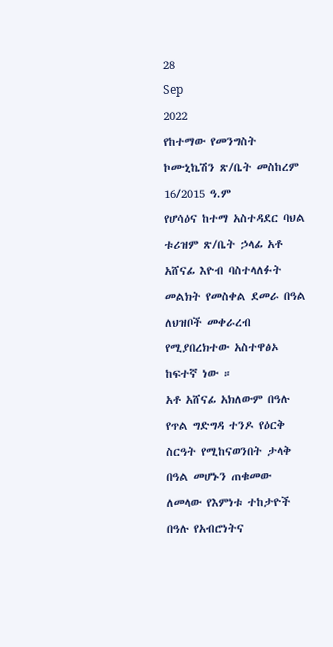28
Sep
2022
የከተማው የመንግስት ኮሙኒኬሽን ጽ/ቤት መስከረም 16/2015 ዓ.ም
የሆሳዕና ከተማ አስተዳደር ባህል ቱሪዝም ጽ/ቤት ኃላፊ አቶ አሸናፊ እዮብ ባስተላለፉት መልክት የመስቀል ደመራ በዓል ለህዝቦች መቀራረብ የሚያበረክተው አስተዋፅኦ ከፍተኛ ነው ።
አቶ አሸናፊ አክለውም በዓሉ የጥል ግድግዳ ተንዶ የዕርቅ ስርዓት የሚከናወንበት ታላቅ በዓል መሆኑን ጠቁመው ለመላው የእምነቱ ተከታዮች በዓሉ የአብሮነትና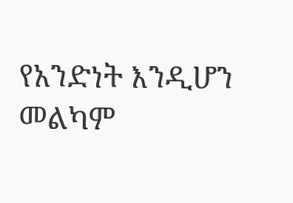የአንድነት እንዲሆን መልካም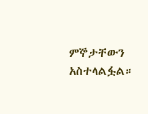ምኞታቸውን አስተላልፏል።